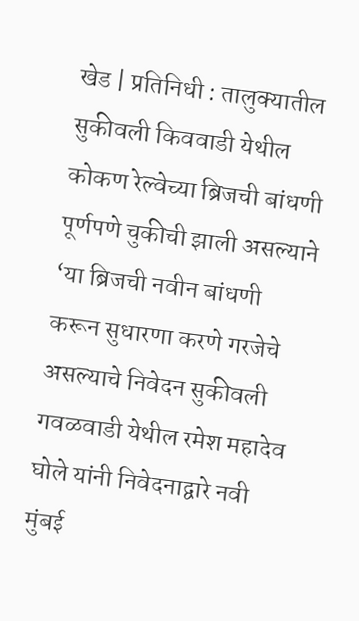खेड | प्रतिनिधी : तालुक्यातील सुकीवली किववाडी येथील कोकण रेल्वेच्या ब्रिजची बांधणी पूर्णपणे चुकीची झाली असल्याने ‘या ब्रिजची नवीन बांधणी करून सुधारणा करणे गरजेचे असल्याचे निवेदन सुकीवली गवळवाडी येथील रमेश महादेव घोले यांनी निवेदनाद्वारे नवी मुंबई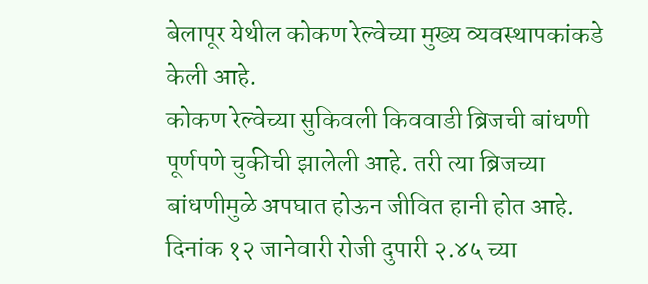बेलापूर येथील कोकण रेल्वेच्या मुख्य व्यवस्थापकांकडे केली आहे.
कोकण रेल्वेच्या सुकिवली किववाडी ब्रिजची बांधणी पूर्णपणे चुकीची झालेली आहे. तरी त्या ब्रिजच्या बांधणीमुळे अपघात होऊन जीवित हानी होत आहे. दिनांक १२ जानेवारी रोजी दुपारी २.४५ च्या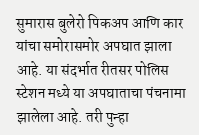सुमारास बुलेरो पिकअप आणि कार यांचा समोरासमोर अपघात झाला आहे. या संदर्भात रीतसर पोलिस स्टेशन मध्ये या अपघाताचा पंचनामा झालेला आहे. तरी पुन्हा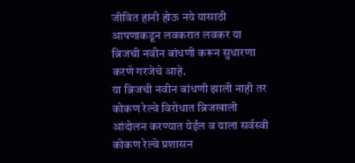जीवित हानी होऊ नये यासाठी आपणाकडून लवकरात लवकर या ब्रिजची नवीन बांधणी करून सुधारणा करणे गरजेचे आहे.
या ब्रिजची नवीन बांधणी झाली नाही तर कोकण रेल्वे विरोधात ब्रिजखाली आंदोलन करण्यात येईल व याला सर्वस्वी कोकण रेल्वे प्रशासन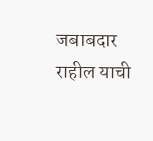जबाबदार राहील याची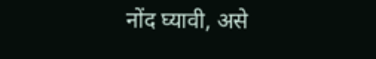नोंद घ्यावी, असे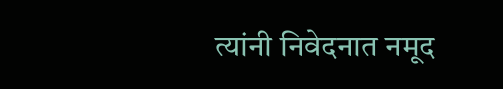त्यांनी निवेदनात नमूद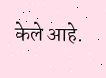केले आहे.